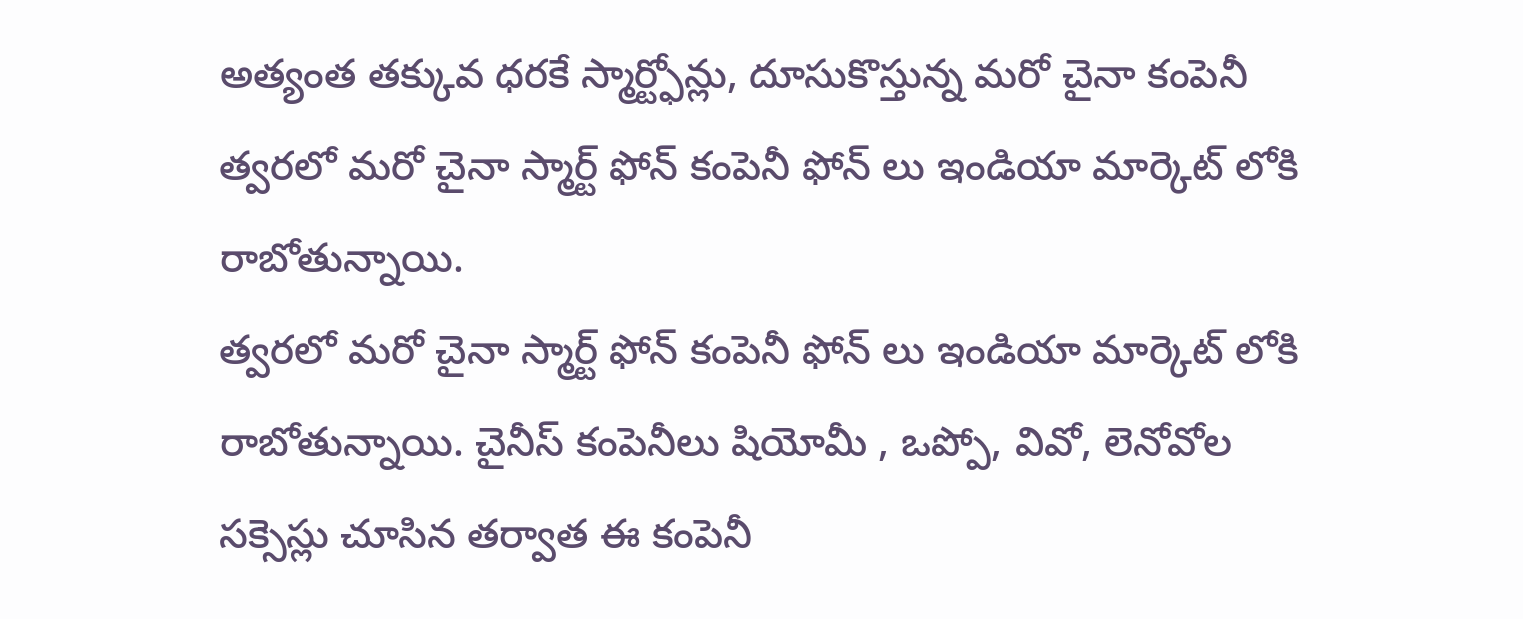అత్యంత తక్కువ ధరకే స్మార్ట్ఫోన్లు, దూసుకొస్తున్న మరో చైనా కంపెనీ
త్వరలో మరో చైనా స్మార్ట్ ఫోన్ కంపెనీ ఫోన్ లు ఇండియా మార్కెట్ లోకి రాబోతున్నాయి.
త్వరలో మరో చైనా స్మార్ట్ ఫోన్ కంపెనీ ఫోన్ లు ఇండియా మార్కెట్ లోకి రాబోతున్నాయి. చైనీస్ కంపెనీలు షియోమీ , ఒప్పో, వివో, లెనోవోల సక్సెస్లు చూసిన తర్వాత ఈ కంపెనీ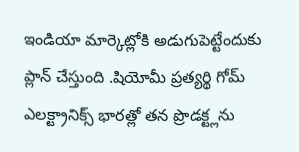ఇండియా మార్కెట్లోకి అడుగుపెట్టేందుకు ప్లాన్ చేస్తుంది .షియోమీ ప్రత్యర్థి గోమ్ ఎలక్ట్రానిక్స్ భారత్లో తన ప్రొడక్ట్లను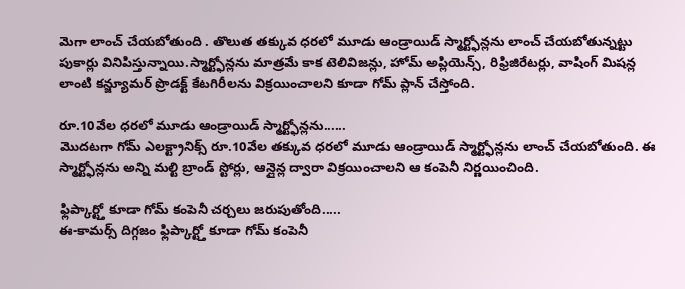మెగా లాంచ్ చేయబోతుంది . తొలుత తక్కువ ధరలో మూడు ఆండ్రాయిడ్ స్మార్ట్ఫోన్లను లాంచ్ చేయబోతున్నట్టు పుకార్లు వినిపిస్తున్నాయి.స్మార్ట్ఫోన్లను మాత్రమే కాక టెలివిజన్లు, హోమ్ అప్లియెన్స్, రిఫ్రిజిరేటర్లు, వాషింగ్ మిషన్ల లాంటి కన్జ్యూమర్ ప్రొడక్ట్ కేటగిరీలను విక్రయించాలని కూడా గోమ్ ప్లాన్ చేస్తోంది.

రూ.10వేల ధరలో మూడు ఆండ్రాయిడ్ స్మార్ట్ఫోన్లను......
మొదటగా గోమ్ ఎలక్ట్రానిక్స్ రూ.10వేల తక్కువ ధరలో మూడు ఆండ్రాయిడ్ స్మార్ట్ఫోన్లను లాంచ్ చేయబోతుంది. ఈ స్మార్ట్ఫోన్లను అన్ని మల్టి బ్రాండ్ స్టోర్లు, ఆన్లైన్ల ద్వారా విక్రయించాలని ఆ కంపెనీ నిర్ణయించింది.

ఫ్లిప్కార్ట్తో కూడా గోమ్ కంపెనీ చర్చలు జరుపుతోంది.....
ఈ-కామర్స్ దిగ్గజం ఫ్లిప్కార్ట్తో కూడా గోమ్ కంపెనీ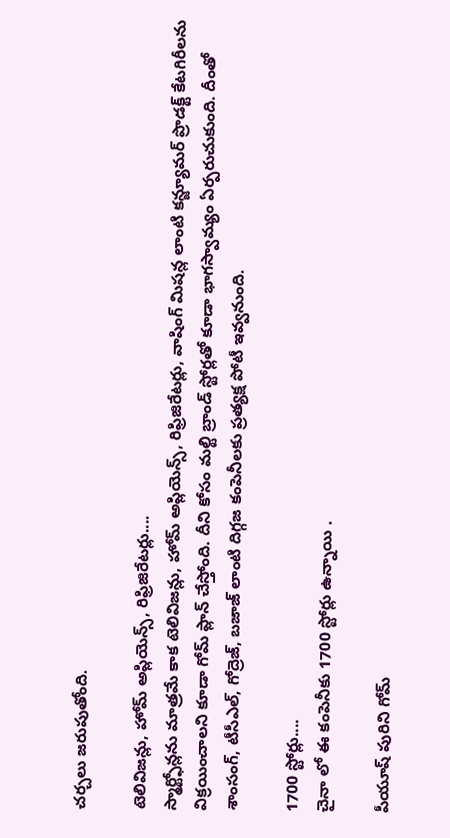చర్చలు జరుపుతోంది.

టెలివిజన్లు, హోమ్ అప్లియెన్స్, రిఫ్రిజిరేటర్లు....
స్మార్ట్ఫోన్లను మాత్రమే కాక టెలివిజన్లు, హోమ్ అప్లియెన్స్, రిఫ్రిజిరేటర్లు, వాషింగ్ మిషన్ల లాంటి కన్జ్యూమర్ ప్రొడక్ట్ కేటగిరీలను విక్రయించాలని కూడా గోమ్ ప్లాన్ చేస్తోంది. దీని కోసం మల్టి బ్రాండ్ స్టోర్లతో కూడా భాగస్వామ్యం ఏర్పరుచుకుంది. దీంతో శాంసంగ్, టీసీఎల్, గోద్రెజ్, బజాజ్ లాంటి దిగ్గజ కంపెనీలకు ప్రత్యక్ష పోటీ ఇవ్వనుంది.

1700 స్టోర్లు....
చైనా లో ఈ కంపెనీకు 1700 స్టోర్లు ఉన్నాయి .

పీయూష్ పురిని గోమ్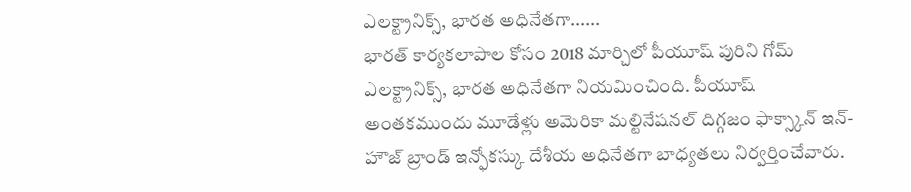ఎలక్ట్రానిక్స్, భారత అధినేతగా......
భారత్ కార్యకలాపాల కోసం 2018 మార్చిలో పీయూష్ పురిని గోమ్ ఎలక్ట్రానిక్స్, భారత అధినేతగా నియమించింది. పీయూష్ అంతకముందు మూడేళ్లు అమెరికా మల్టినేషనల్ దిగ్గజం ఫాక్స్కాన్ ఇన్-హౌజ్ బ్రాండ్ ఇన్ఫోకస్కు దేశీయ అధినేతగా బాధ్యతలు నిర్వర్తించేవారు.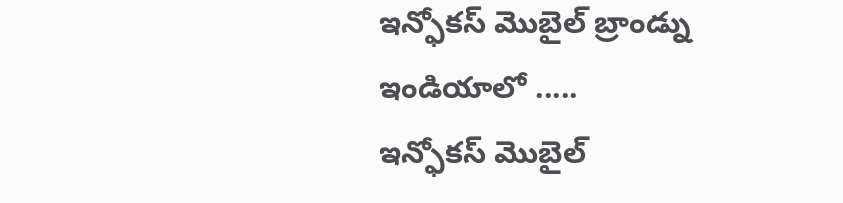ఇన్ఫోకస్ మొబైల్ బ్రాండ్ను ఇండియాలో .....
ఇన్ఫోకస్ మొబైల్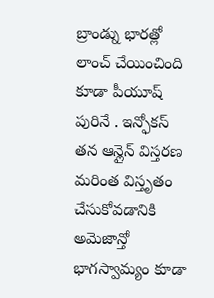బ్రాండ్ను భారత్లో లాంచ్ చేయించింది కూడా పీయూష్ పురినే . ఇన్ఫోకస్ తన ఆన్లైన్ విస్తరణ మరింత విస్తృతం చేసుకోవడానికి అమెజాన్తో భాగస్వామ్యం కూడా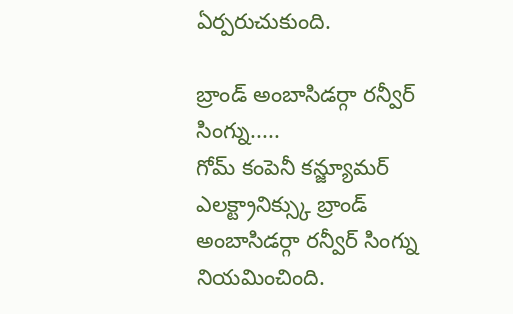ఏర్పరుచుకుంది.

బ్రాండ్ అంబాసిడర్గా రన్వీర్ సింగ్ను.....
గోమ్ కంపెనీ కన్జ్యూమర్ ఎలక్ట్రానిక్స్కు బ్రాండ్ అంబాసిడర్గా రన్వీర్ సింగ్ను నియమించింది.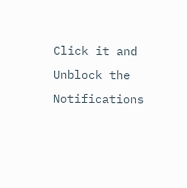Click it and Unblock the Notifications